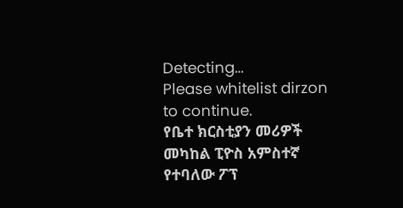Detecting...
Please whitelist dirzon to continue.
የቤተ ክርስቲያን መሪዎች መካከል ፒዮስ አምስተኛ የተባለው ፖፕ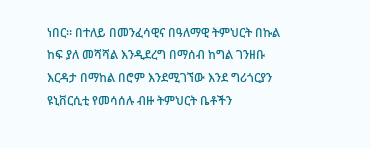ነበር። በተለይ በመንፈሳዊና በዓለማዊ ትምህርት በኩል ከፍ ያለ መሻሻል እንዲደረግ በማሰብ ከግል ገንዘቡ እርዳታ በማከል በሮም እንደሚገኘው እንደ ግሪጎርያን ዩኒቨርሲቲ የመሳሰሉ ብዙ ትምህርት ቤቶችን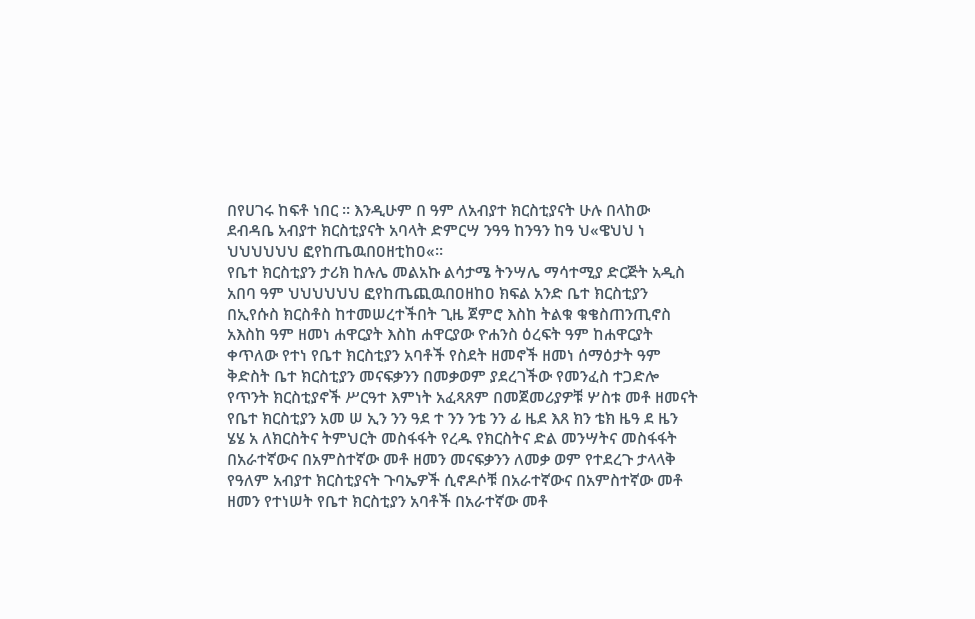በየሀገሩ ከፍቶ ነበር ። እንዲሁም በ ዓም ለአብያተ ክርስቲያናት ሁሉ በላከው ደብዳቤ አብያተ ክርስቲያናት አባላት ድምርሣ ንዓዓ ከንዓን ከዓ ህ«ዌህህ ነ ህህህህህህ ፎየከጤዉበዐዘቲከዐ«።
የቤተ ክርስቲያን ታሪክ ከሉሌ መልአኩ ልሳታሜ ትንሣሌ ማሳተሚያ ድርጅት አዲስ አበባ ዓም ህህህህህህ ፎየከጤጪዉበዐዘከዐ ክፍል አንድ ቤተ ክርስቲያን በኢየሱስ ክርስቶስ ከተመሠረተችበት ጊዜ ጀምሮ እስከ ትልቁ ቁቄስጠንጢኖስ አእስከ ዓም ዘመነ ሐዋርያት እስከ ሐዋርያው ዮሐንስ ዕረፍት ዓም ከሐዋርያት ቀጥለው የተነ የቤተ ክርስቲያን አባቶች የስደት ዘመኖች ዘመነ ሰማዕታት ዓም ቅድስት ቤተ ክርስቲያን መናፍቃንን በመቃወም ያደረገችው የመንፈስ ተጋድሎ የጥንት ክርስቲያኖች ሥርዓተ እምነት አፈጻጸም በመጀመሪያዎቹ ሦስቱ መቶ ዘመናት የቤተ ክርስቲያን አመ ሠ ኢን ንን ዓደ ተ ንን ንቴ ንን ፊ ዜደ እጸ ክን ቴክ ዜዓ ደ ዜን ሄሄ አ ለክርስትና ትምህርት መስፋፋት የረዱ የክርስትና ድል መንሣትና መስፋፋት በአራተኛውና በአምስተኛው መቶ ዘመን መናፍቃንን ለመቃ ወም የተደረጉ ታላላቅ የዓለም አብያተ ክርስቲያናት ጉባኤዎች ሲኖዶሶቹ በአራተኛውና በአምስተኛው መቶ ዘመን የተነሠት የቤተ ክርስቲያን አባቶች በአራተኛው መቶ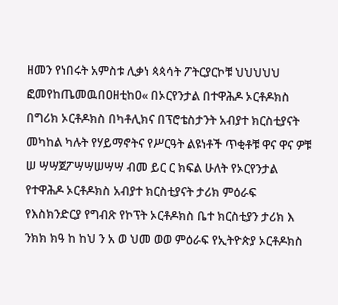ዘመን የነበሩት አምስቱ ሊቃነ ጳጳሳት ፖትርያርኮቹ ህህህህህ ፎመየከጤመዉበዐዘቲከዐ« በኦርየንታል በተዋሕዶ ኦርቶዶክስ በግሪክ ኦርቶዶክስ በካቶሊክና በፕሮቴስታንት አብያተ ክርስቲያናት መካከል ካሉት የሃይማኖትና የሥርዓት ልዩነቶች ጥቂቶቹ ዋና ዋና ዎቹ ሠ ሣሣጀፖሣሣሠሣሣ ብመ ይር ር ክፍል ሁለት የኦርየንታል የተዋሕዶ ኦርቶዶክስ አብያተ ክርስቲያናት ታሪክ ምዕራፍ የእስክንድርያ የግብጽ የኮፕት ኦርቶዶክስ ቤተ ክርስቲያን ታሪክ እ ንክክ ክዓ ከ ከህ ን አ ወ ህመ ወወ ምዕራፍ የኢትዮጵያ ኦርቶዶክስ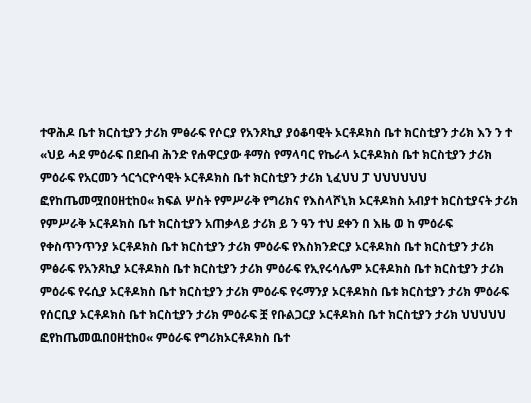ተዋሕዶ ቤተ ክርስቲያን ታሪክ ምፅራፍ የሶርያ የአንጾኪያ ያዕቆባዊት ኦርቶዶክስ ቤተ ክርስቲያን ታሪክ እን ን ተ «ህይ ሓደ ምዕራፍ በደቡብ ሕንድ የሐዋርያው ቶማስ የማላባር የኬራላ ኦርቶዶክስ ቤተ ክርስቲያን ታሪክ ምዕራፍ የአርመን ጎርጎርዮሳዊት ኦርቶዶክስ ቤተ ክርስቲያን ታሪክ ኒፈህህ ፓ ህህህህህህ ፎየከጤመሟበዐዘቲከዐ« ክፍል ሦስት የምሥራቅ የግሪክና የእስላሾኒክ ኦርቶዶክስ አብያተ ክርስቲያናት ታሪክ የምሥራቅ ኦርቶዶክስ ቤተ ክርስቲያን አጠቃላይ ታሪክ ይ ን ዓን ተህ ደቀን በ እዜ ወ ከ ምዕራፍ የቀስጥንጥንያ ኦርቶዶክስ ቤተ ክርስቲያን ታሪክ ምዕራፍ የእስክንድርያ ኦርቶዶክስ ቤተ ክርስቲያን ታሪክ ምፅራፍ የአንጾኪያ ኦርቶዶክስ ቤተ ክርስቲያን ታሪክ ምዕራፍ የኢየሩሳሌም ኦርቶዶክስ ቤተ ክርስቲያን ታሪክ ምዕራፍ የሩሲያ ኦርቶዶክስ ቤተ ክርስቲያን ታሪክ ምዕራፍ የሩማንያ ኦርቶዶክስ ቤቱ ክርስቲያን ታሪክ ምዕራፍ የሰርቢያ ኦርቶዶክስ ቤተ ክርስቲያን ታሪክ ምዕራፍ ቿ የቡልጋርያ ኦርቶዶክስ ቤተ ክርስቲያን ታሪክ ህህህህህ ፎየከጤመዉበዐዘቲከዐ« ምዕራፍ የግሪክኦርቶዶክስ ቤተ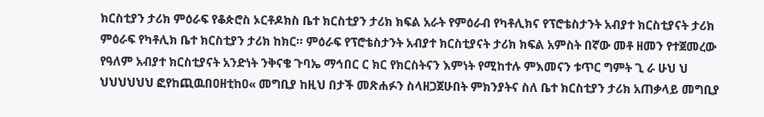ክርስቲያን ታሪክ ምዕራፍ የቆጵሮስ ኦርቶዶክስ ቤተ ክርስቲያን ታሪክ ክፍል አራት የምዕራብ የካቶሊክና የፕሮቴስታንት አብያተ ክርስቲያናት ታሪክ ምዕራፍ የካቶሊክ ቤተ ክርስቲያን ታሪክ ከክር። ምዕራፍ የፕሮቴስታንት አብያተ ክርስቲያናት ታሪክ ክፍል አምስት በኛው መቶ ዘመን የተጀመረው የዓለም አብያተ ክርስቲያናት አንድነት ንቅናቄ ጉባኤ ማኅበር ር ክር የክርስትናን እምነት የሚከተሉ ምእመናን ቱጥር ግምት ጊ ራ ሁህ ህ ህህህህህህ ፎየከጪዉበዐዘቲከዐ« መግቢያ ከዚህ በታች መጽሐፉን ስላዘጋጀሁበት ምክንያትና ስለ ቤተ ክርስቲያን ታሪክ አጠቃላይ መግቢያ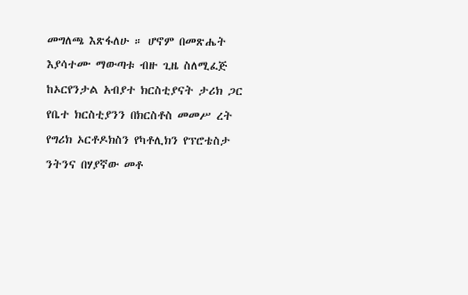መግለጫ እጽፋለሁ ። ሆኖም በመጽሔት እያሳተሙ ማውጣቱ ብዙ ጊዜ ስለሚፈጅ ከኦርየንታል አብያተ ክርስቲያናት ታሪክ ጋር የቤተ ክርስቲያንን በክርስቶስ መመሥ ረት የግሪክ ኦርቶዶክስን የካቶሊክን የፕሮቴስታ ንትንና በሃያኛው መቶ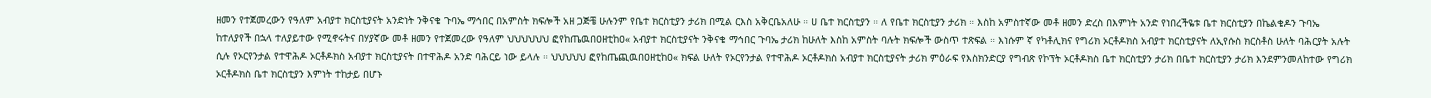ዘመን የተጀመረውን የዓለም አብያተ ክርስቲያናት አንድነት ንቅናቄ ጉባኤ ማኅበር በአምስት ክፍሎች አዘ ጋጅቼ ሁሉንም የቤተ ክርስቲያን ታሪክ በሚል ርእስ አቅርቤአለሁ ። ሀ ቤተ ክርስቲያን ። ለ የቤተ ክርስቲያን ታሪክ ። እስከ አምስተኛው መቶ ዘመን ድረስ በእምነት አንድ የነበረችዬቱ ቤተ ክርስቲያን በኬልቄዶን ጉባኤ ከተለያየች በኋላ ተለያይተው የሚኖሩትና በሃያኛው መቶ ዘመን የተጀመረው የዓለም ህህህህህህ ፎየከጤዉበዐዘቲከዐ« አብያተ ክርስቲያናት ንቅናቄ ማኅበር ጉባኤ ታሪክ ከሁለት እስከ አምስት ባሉት ክፍሎች ውስጥ ተጽፍል ። እነሱም ኛ የካቶሊክና የግሪክ ኦርቶዶክስ አብያተ ክርስቲያናት ለኢየሱስ ክርስቶስ ሁለት ባሕርያት አሉት ሲሉ የኦርየንታል የተዋሕዶ ኦርቶዶክስ አብያተ ክርስቲያናት በተዋሕዶ አንድ ባሕርይ ነው ይላሉ ። ህህህህህ ፎየከጤጪዉበዐዘቲከዐ« ክፍል ሁለት የኦርየንታል የተዋሕዶ ኦርቶዶክስ አብያተ ክርስቲያናት ታሪክ ምዕራፍ የእስክንድርያ የግብጽ የኮፕት ኦርቶዶክስ ቤተ ክርስቲያን ታሪክ በቤተ ክርስቲያን ታሪክ እንደምንመለከተው የግሪክ ኦርቶዶክስ ቤተ ክርስቲያን እምነት ተከታይ በሆኑ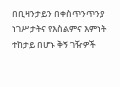በቢዛንታይን በቀስጥንጥንያ ነገሥታትና የእስልምና እምነት ተከታይ በሆኑ ቅኝ ገዥዎች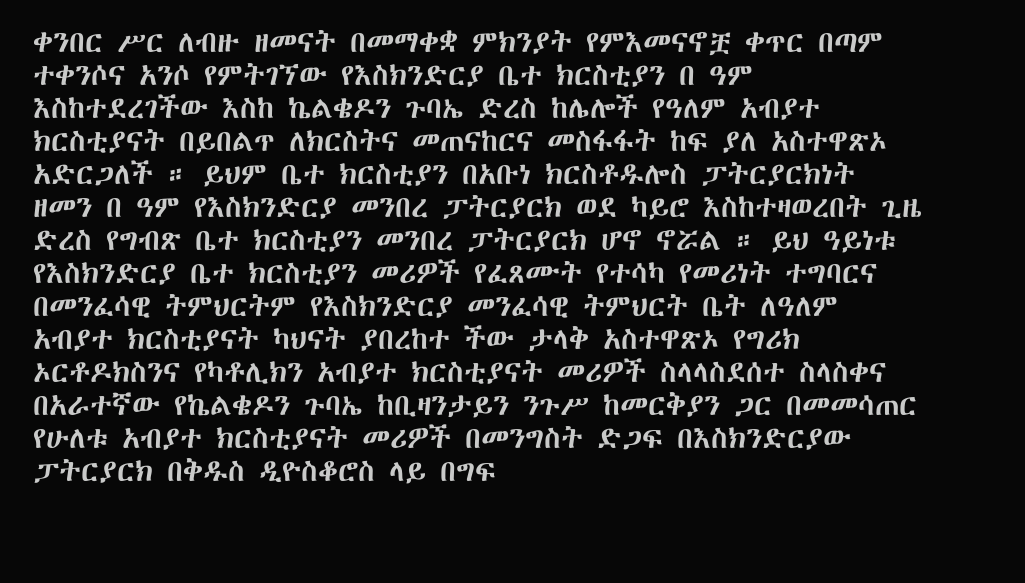ቀንበር ሥር ለብዙ ዘመናት በመማቀቋ ምክንያት የምእመናኖቿ ቀጥር በጣም ተቀንሶና አንሶ የምትገኘው የእስክንድርያ ቤተ ክርስቲያን በ ዓም እስከተደረገችው እስከ ኬልቄዶን ጉባኤ ድረስ ከሌሎች የዓለም አብያተ ክርስቲያናት በይበልጥ ለክርስትና መጠናከርና መስፋፋት ከፍ ያለ አስተዋጽኦ አድርጋለች ። ይህም ቤተ ክርስቲያን በአቡነ ክርስቶዱሎስ ፓትርያርክነት ዘመን በ ዓም የእስክንድርያ መንበረ ፓትርያርክ ወደ ካይሮ እስከተዛወረበት ጊዜ ድረስ የግብጽ ቤተ ክርስቲያን መንበረ ፓትርያርክ ሆኖ ኖሯል ። ይህ ዓይነቱ የእስክንድርያ ቤተ ክርስቲያን መሪዎች የፈጸሙት የተሳካ የመሪነት ተግባርና በመንፈሳዊ ትምህርትም የእስክንድርያ መንፈሳዊ ትምህርት ቤት ለዓለም አብያተ ክርስቲያናት ካህናት ያበረከተ ችው ታላቅ አስተዋጽኦ የግሪክ ኦርቶዶክስንና የካቶሊክን አብያተ ክርስቲያናት መሪዎች ስላላስደሰተ ስላስቀና በአራተኛው የኬልቄዶን ጉባኤ ከቢዛንታይን ንጉሥ ከመርቅያን ጋር በመመሳጠር የሁለቱ አብያተ ክርስቲያናት መሪዎች በመንግስት ድጋፍ በእስክንድርያው ፓትርያርክ በቅዱስ ዲዮስቆሮስ ላይ በግፍ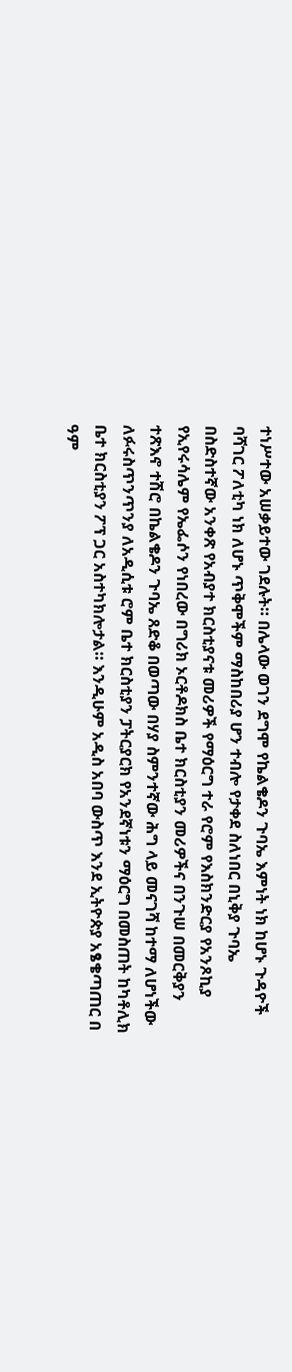ተነሥተው አሠቃይተው ገደሉት። በሌላው ወገን ደግሞ የኬልቄዶን ጉባኤ እምነት ነክ ከሆኑ ጉዳዮች ባሻገር ፖለቲካ ነክ ለሆኑ ጥቅሞችም ማስከበሪያ ሆን ተብሎ የታቀደ ስለነበር በኒቅያ ጉባኤ በስድስተኛው አንቀጽ የአብያተ ክርስቲያናቱ መሪዎች የማዕርግ ተራ የሮም የእስክንድርያ የአንጾኪያ የኢየሩሳሌም የኤፌሶን የነበረው በግሪክ ኦርቶዶክስ ቤተ ክርስቲያን መሪዎችና በንጉሠ በመርቅያን ተጽእኖ ተሽሮ በኬልቄዶን ጉባኤ ጸድቆ በወጣው በሃያ ስምንተኛው ሕግ ላይ መናገሻ ከተማ ለሆነችው ለፉሩስጥንጥንያ ለአዲሲቱ ሮም ቤተ ክርስቲያን ፓትርያርክ የአንደኛነቱን ማዕርግ በመስጠት ከካቶሊክ ቤተ ክርስቲያን ፖፕ ጋር አስተካክሎታል። እንዲሁም አዲስ አበባ ውስጥ እንደ ኢትዮጵያ አፄቄጣጠር በ ዓም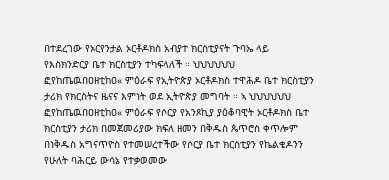በተደረገው የኦርየንታል ኦርቶዶክስ አብያተ ክርስቲያናት ጉባኤ ላይ የእስክንድርያ ቤተ ክርስቲያን ተካፍላለች ። ህህህህህህ ፎየከጤዉበዐዘቲከዐ« ምዕራፍ የኢትዮጵያ ኦርቶዶክስ ተዋሕዶ ቤተ ክርስቲያን ታሪክ የክርስትና ዜናና እምነት ወደ ኢትዮጵያ መግባት ። ኣ ህህህህህህ ፎየከጤዉበዐዘቲከዐ« ምዕራፍ የሶርያ የአንጾኪያ ያዕቆባዊት ኦርቶዶክስ ቤተ ክርስቲያን ታሪክ በመጀመሪያው ክፍለ ዘመን በቅዱስ ጴጥሮስ ቀጥሎም በነቅዱስ አግናጥዮስ የተመሠረተችው የሶርያ ቤተ ክርስቲያን የኬልቄዶንን የሁለት ባሕርይ ውሳኔ የተቃወመው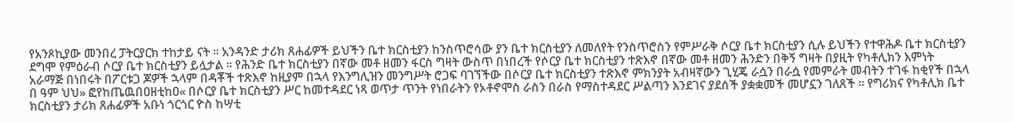የአንጾኪያው መንበረ ፓትርያርክ ተከታይ ናት ። አንዳንድ ታሪክ ጸሐፊዎች ይህችን ቤተ ክርስቲያን ከንስጥሮሳው ያን ቤተ ክርስቲያን ለመለየት የንስጥሮስን የምሥራቅ ሶርያ ቤተ ክርስቲያን ሲሉ ይህችን የተዋሕዶ ቤተ ክርስቲያን ደግሞ የምዕራብ ሶርያ ቤተ ክርስቲያን ይሏታል ። የሕንድ ቤተ ክርስቲያን በኛው መቶ ዘመን ፋርስ ግዛት ውስጥ በነበረች የሶርያ ቤተ ክርስቲያን ተጽእኖ በኛው መቶ ዘመን ሕንድን በቅኝ ግዛት በያዚት የካቶሊክን እምነት አራማጅ በነበሩት በፖርቱጋ ጆዎች ኋላም በዳቾች ተጽእኖ ከዚያም በኋላ የእንግሊዝን መንግሥት ሮጋፍ ባገኘችው በሶርያ ቤተ ክርስቲያን ተጽእኖ ምክንያት አብዛኛውን ጊሂጄ ራሷን በራሷ የመምራት መብትን ተገፋ ከቂየች በኋላ በ ዓም ህህ» ፎየከጤዉበዐዘቲከዐ« በሶርያ ቤተ ክርስቲያን ሥር ከመተዳደር ነጻ ወጥታ ጥንት የነበራትን የኦቶኖሞስ ራስን በራስ የማስተዳደር ሥልጣን እንደገና ያደሰች ያቋቋመች መሆኗን ገለጸች ። የግሪክና የካቶሊክ ቤተ ክርስቲያን ታሪክ ጸሐፊዎች አቡነ ጎርጎር ዮስ ከሣቲ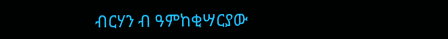ብርሃን ብ ዓምከቂሣርያው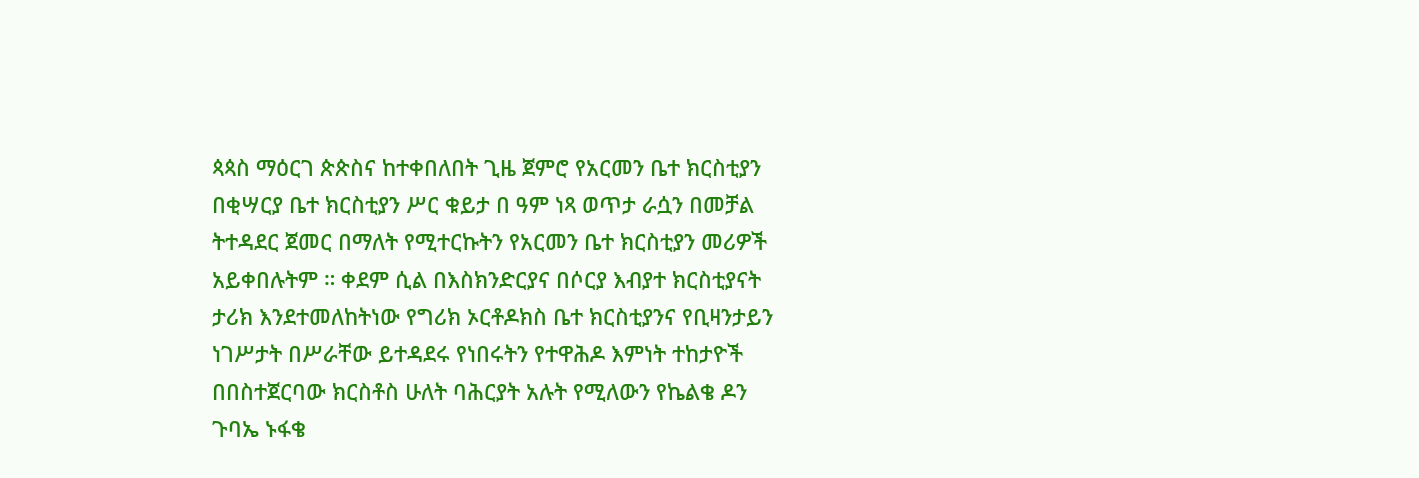ጳጳስ ማዕርገ ጵጵስና ከተቀበለበት ጊዜ ጀምሮ የአርመን ቤተ ክርስቲያን በቂሣርያ ቤተ ክርስቲያን ሥር ቁይታ በ ዓም ነጻ ወጥታ ራሷን በመቻል ትተዳደር ጀመር በማለት የሚተርኩትን የአርመን ቤተ ክርስቲያን መሪዎች አይቀበሉትም ። ቀደም ሲል በእስክንድርያና በሶርያ እብያተ ክርስቲያናት ታሪክ እንደተመለከትነው የግሪክ ኦርቶዶክስ ቤተ ክርስቲያንና የቢዛንታይን ነገሥታት በሥራቸው ይተዳደሩ የነበሩትን የተዋሕዶ እምነት ተከታዮች በበስተጀርባው ክርስቶስ ሁለት ባሕርያት አሉት የሚለውን የኬልቄ ዶን ጉባኤ ኑፋቄ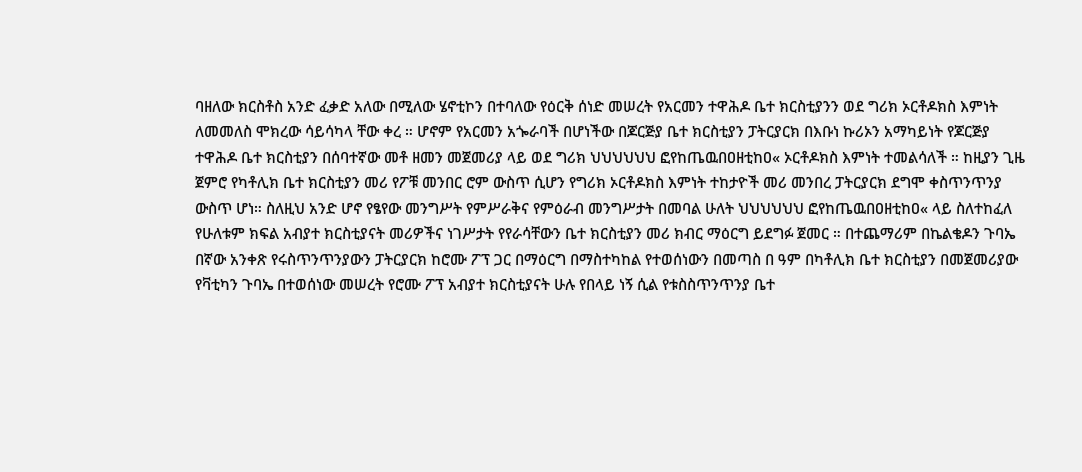ባዘለው ክርስቶስ አንድ ፈቃድ አለው በሚለው ሄኖቲኮን በተባለው የዕርቅ ሰነድ መሠረት የአርመን ተዋሕዶ ቤተ ክርስቲያንን ወደ ግሪክ ኦርቶዶክስ እምነት ለመመለስ ሞክረው ሳይሳካላ ቸው ቀረ ። ሆኖም የአርመን አጐራባች በሆነችው በጆርጅያ ቤተ ክርስቲያን ፓትርያርክ በእቡነ ኩሪኦን አማካይነት የጆርጅያ ተዋሕዶ ቤተ ክርስቲያን በሰባተኛው መቶ ዘመን መጀመሪያ ላይ ወደ ግሪክ ህህህህህህ ፎየከጤዉበዐዘቲከዐ« ኦርቶዶክስ እምነት ተመልሳለች ። ከዚያን ጊዜ ጀምሮ የካቶሊክ ቤተ ክርስቲያን መሪ የፖቹ መንበር ሮም ውስጥ ሲሆን የግሪክ ኦርቶዶክስ እምነት ተከታዮች መሪ መንበረ ፓትርያርክ ደግሞ ቀስጥንጥንያ ውስጥ ሆነ። ስለዚህ አንድ ሆኖ የፄየው መንግሥት የምሥራቅና የምዕራብ መንግሥታት በመባል ሁለት ህህህህህህ ፎየከጤዉበዐዘቲከዐ« ላይ ስለተከፈለ የሁለቱም ክፍል አብያተ ክርስቲያናት መሪዎችና ነገሥታት የየራሳቸውን ቤተ ክርስቲያን መሪ ክብር ማዕርግ ይደግፉ ጀመር ። በተጨማሪም በኬልቄዶን ጉባኤ በኛው አንቀጽ የሩስጥንጥንያውን ፓትርያርክ ከሮሙ ፖፕ ጋር በማዕርግ በማስተካከል የተወሰነውን በመጣስ በ ዓም በካቶሊክ ቤተ ክርስቲያን በመጀመሪያው የቫቲካን ጉባኤ በተወሰነው መሠረት የሮሙ ፖፕ አብያተ ክርስቲያናት ሁሉ የበላይ ነኝ ሲል የቱስስጥንጥንያ ቤተ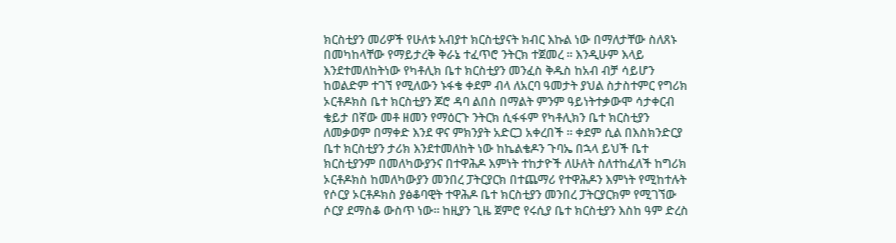ክርስቲያን መሪዎች የሁለቱ አብያተ ክርስቲያናት ክብር እኩል ነው በማለታቸው ስለጸኑ በመካከላቸው የማይታረቅ ቅራኔ ተፈጥሮ ንትርክ ተጀመረ ። እንዲሁም እላይ እንደተመለከትነው የካቶሊክ ቤተ ክርስቲያን መንፈስ ቅዱስ ከአብ ብቻ ሳይሆን ከወልድም ተገኘ የሚለውን ኑፋቄ ቀደም ብላ ለአርባ ዓመታት ያህል ስታስተምር የግሪክ ኦርቶዶክስ ቤተ ክርስቲያን ጆሮ ዳባ ልበስ በማልት ምንም ዓይነትተቃውሞ ሳታቀርብ ቄይታ በኛው መቶ ዘመን የማዕርጉ ንትርክ ሲፋፋም የካቶሊክን ቤተ ክርስቲያን ለመቃወም በማቀድ እንደ ዋና ምክንያት አድርጋ አቀረበች ። ቀደም ሲል በእስክንድርያ ቤተ ክርስቲያን ታሪክ እንደተመለከት ነው ከኬልቄዶን ጉባኤ በኋላ ይህች ቤተ ክርስቲያንም በመለካውያንና በተዋሕዶ እምነት ተከታዮች ለሁለት ስለተከፈለች ከግሪክ ኦርቶዶክስ ከመለካውያን መንበረ ፓትርያርክ በተጨማሪ የተዋሕዶን እምነት የሚከተሉት የሶርያ ኦርቶዶክስ ያፅቆባዊት ተዋሕዶ ቤተ ክርስቲያን መንበረ ፓትርያርክም የሚገኘው ሶርያ ደማስቆ ውስጥ ነው። ከዚያን ጊዜ ጀምሮ የሩሲያ ቤተ ክርስቲያን እስከ ዓም ድረስ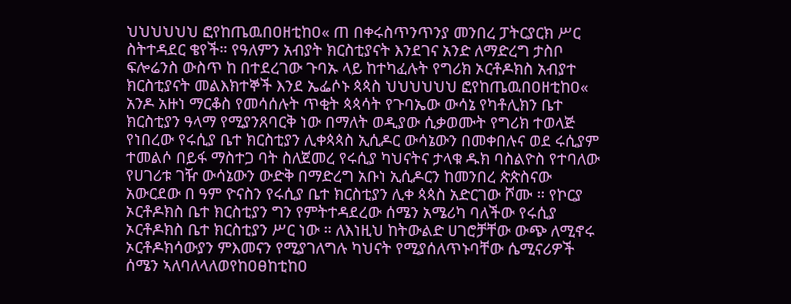ህህህህህህ ፎየከጤዉበዐዘቲከዐ« ጠ በቀሩስጥንጥንያ መንበረ ፓትርያርክ ሥር ስትተዳደር ቄየች። የዓለምን አብያት ክርስቲያናት እንደገና አንድ ለማድረግ ታስቦ ፍሎሬንስ ውስጥ ከ በተደረገው ጉባኡ ላይ ከተካፈሉት የግሪክ ኦርቶዶክስ አብያተ ክርስቲያናት መልእክተኞች እንደ ኤፌሶኑ ጳጳስ ህህህህህህ ፎየከጤዉበዐዘቲከዐ« አንዶ አዙነ ማርቆስ የመሳሰሉት ጥቂት ጳጳሳት የጉባኤው ውሳኔ የካቶሊክን ቤተ ክርስቲያን ዓላማ የሚያንጸባርቅ ነው በማለት ወዲያው ሲቃወሙት የግሪክ ተወላጅ የነበረው የሩሲያ ቤተ ክርስቲያን ሊቀጳጳስ ኢሲዶር ውሳኔውን በመቀበሉና ወደ ሩሲያም ተመልሶ በይፋ ማስተጋ ባት ስለጀመረ የሩሲያ ካህናትና ታላቁ ዱክ ባስልዮስ የተባለው የሀገሪቱ ገዥ ውሳኔውን ውድቅ በማድረግ አቡነ ኢሲዶርን ከመንበረ ጵጵስናው አውርደው በ ዓም ዮናስን የሩሲያ ቤተ ክርስቲያን ሊቀ ጳጳስ አድርገው ሾሙ ። የኮርያ ኦርቶዶክስ ቤተ ክርስቲያን ግን የምትተዳደረው ሰሜን አሜሪካ ባለችው የሩሲያ ኦርቶዶክስ ቤተ ክርስቲያን ሥር ነው ። ለእነዚህ ከትውልድ ሀገሮቻቸው ውጭ ለሚኖሩ ኦርቶዶክሳውያን ምእመናን የሚያገለግሉ ካህናት የሚያሰለጥኑባቸው ሴሚናሪዎች ሰሜን ኣለባለላለወየከዐፀከቲከዐ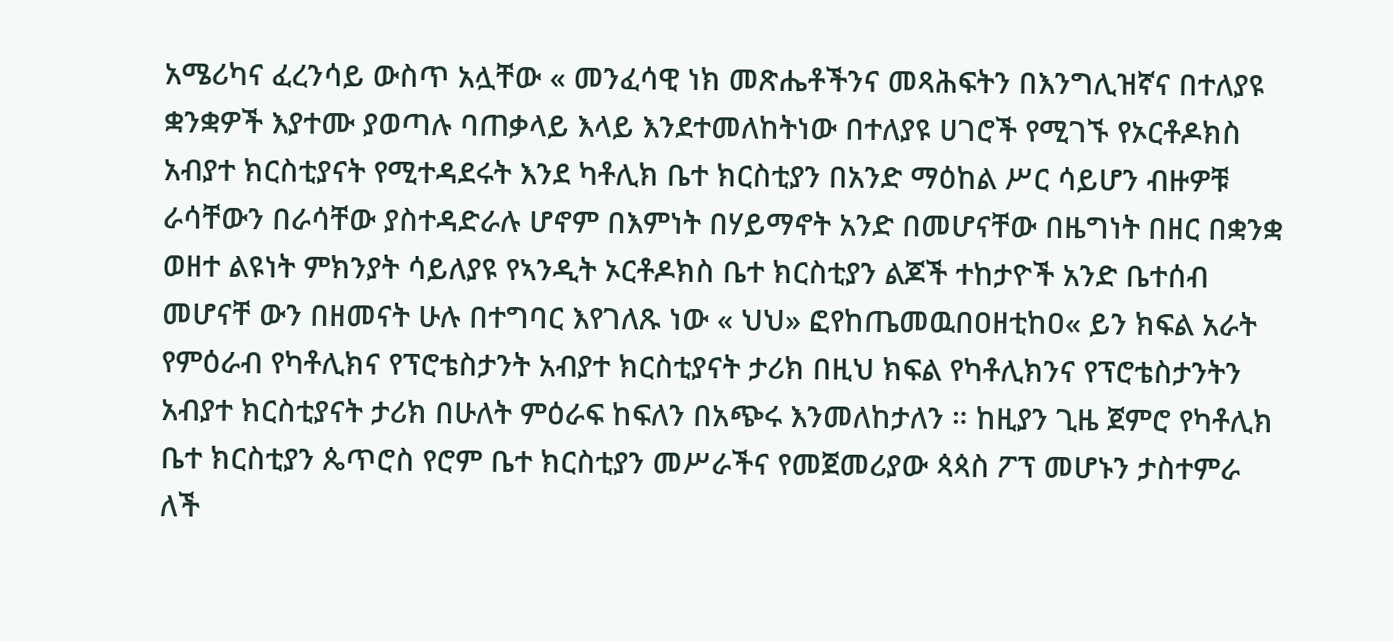አሜሪካና ፈረንሳይ ውስጥ አሏቸው « መንፈሳዊ ነክ መጽሔቶችንና መጻሕፍትን በእንግሊዝኛና በተለያዩ ቋንቋዎች እያተሙ ያወጣሉ ባጠቃላይ እላይ እንደተመለከትነው በተለያዩ ሀገሮች የሚገኙ የኦርቶዶክስ አብያተ ክርስቲያናት የሚተዳደሩት እንደ ካቶሊክ ቤተ ክርስቲያን በአንድ ማዕከል ሥር ሳይሆን ብዙዎቹ ራሳቸውን በራሳቸው ያስተዳድራሉ ሆኖም በእምነት በሃይማኖት አንድ በመሆናቸው በዜግነት በዘር በቋንቋ ወዘተ ልዩነት ምክንያት ሳይለያዩ የኣንዲት ኦርቶዶክስ ቤተ ክርስቲያን ልጆች ተከታዮች አንድ ቤተሰብ መሆናቸ ውን በዘመናት ሁሉ በተግባር እየገለጹ ነው « ህህ» ፎየከጤመዉበዐዘቲከዐ« ይን ክፍል አራት የምዕራብ የካቶሊክና የፕሮቴስታንት አብያተ ክርስቲያናት ታሪክ በዚህ ክፍል የካቶሊክንና የፕሮቴስታንትን አብያተ ክርስቲያናት ታሪክ በሁለት ምዕራፍ ከፍለን በአጭሩ እንመለከታለን ። ከዚያን ጊዜ ጀምሮ የካቶሊክ ቤተ ክርስቲያን ጴጥሮስ የሮም ቤተ ክርስቲያን መሥራችና የመጀመሪያው ጳጳስ ፖፕ መሆኑን ታስተምራ ለች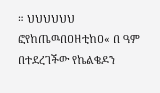። ህህህህህህ ፎየከጤዉበዐዘቲከዐ« በ ዓም በተደረገችው የኬልቄዶን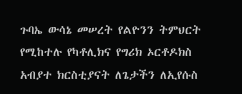ጉባኤ ውሳኔ መሠረት የልዮንን ትምህርት የሚከተሉ የካቶሊክና የግሪክ ኦርቶዶክስ አብያተ ክርስቲያናት ለጌታችን ለኢየሱስ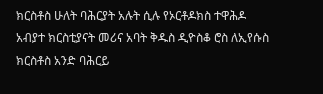ክርስቶስ ሁለት ባሕርያት አሉት ሲሉ የኦርቶዶክስ ተዋሕዶ አብያተ ክርስቲያናት መሪና አባት ቅዱስ ዲዮስቆ ሮስ ለኢየሱስ ክርስቶስ አንድ ባሕርይ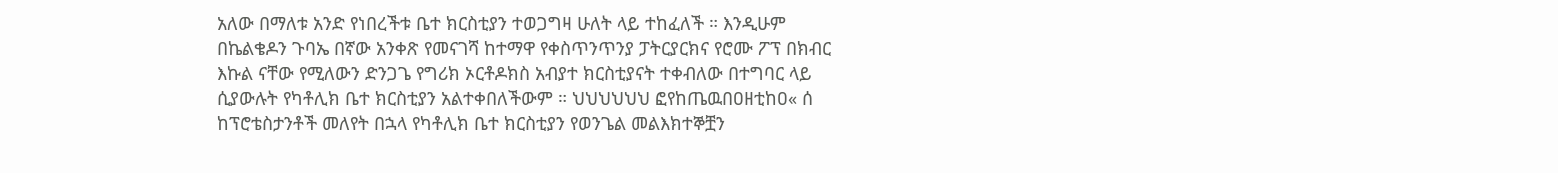አለው በማለቱ አንድ የነበረችቱ ቤተ ክርስቲያን ተወጋግዛ ሁለት ላይ ተከፈለች ። እንዲሁም በኬልቄዶን ጉባኤ በኛው አንቀጽ የመናገሻ ከተማዋ የቀስጥንጥንያ ፓትርያርክና የሮሙ ፖፕ በክብር እኩል ናቸው የሚለውን ድንጋጌ የግሪክ ኦርቶዶክስ አብያተ ክርስቲያናት ተቀብለው በተግባር ላይ ሲያውሉት የካቶሊክ ቤተ ክርስቲያን አልተቀበለችውም ። ህህህህህህ ፎየከጤዉበዐዘቲከዐ« ሰ ከፕሮቴስታንቶች መለየት በኋላ የካቶሊክ ቤተ ክርስቲያን የወንጌል መልእክተኞቿን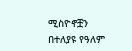ሚስዮኖቿን በተለያዩ የዓለም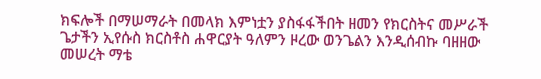ክፍሎች በማሠማራት በመላክ እምነቷን ያስፋፋችበት ዘመን የክርስትና መሥራች ጌታችን ኢየሱስ ክርስቶስ ሐዋርያት ዓለምን ዞረው ወንጌልን እንዲሰብኩ ባዘዘው መሠረት ማቴ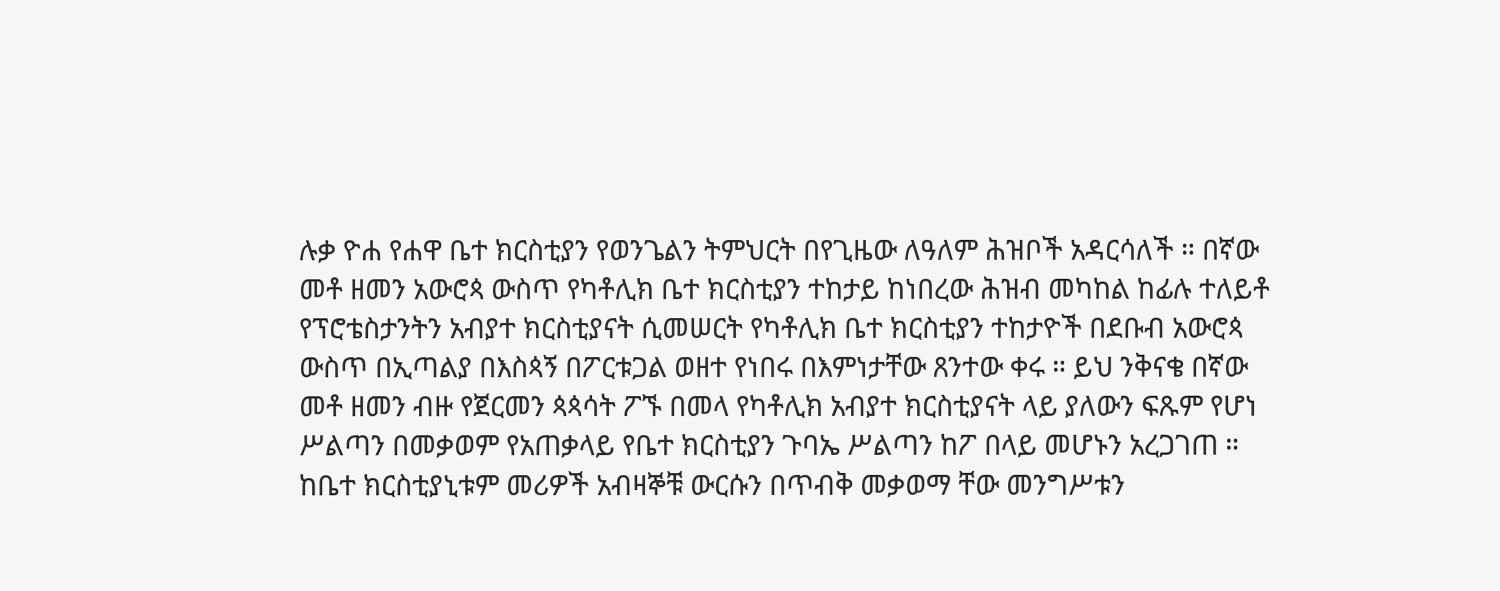ሉቃ ዮሐ የሐዋ ቤተ ክርስቲያን የወንጌልን ትምህርት በየጊዜው ለዓለም ሕዝቦች አዳርሳለች ። በኛው መቶ ዘመን አውሮጳ ውስጥ የካቶሊክ ቤተ ክርስቲያን ተከታይ ከነበረው ሕዝብ መካከል ከፊሉ ተለይቶ የፕሮቴስታንትን አብያተ ክርስቲያናት ሲመሠርት የካቶሊክ ቤተ ክርስቲያን ተከታዮች በደቡብ አውሮጳ ውስጥ በኢጣልያ በእስጳኝ በፖርቱጋል ወዘተ የነበሩ በእምነታቸው ጸንተው ቀሩ ። ይህ ንቅናቄ በኛው መቶ ዘመን ብዙ የጀርመን ጳጳሳት ፖኙ በመላ የካቶሊክ አብያተ ክርስቲያናት ላይ ያለውን ፍጹም የሆነ ሥልጣን በመቃወም የአጠቃላይ የቤተ ክርስቲያን ጉባኤ ሥልጣን ከፖ በላይ መሆኑን አረጋገጠ ። ከቤተ ክርስቲያኒቱም መሪዎች አብዛኞቹ ውርሱን በጥብቅ መቃወማ ቸው መንግሥቱን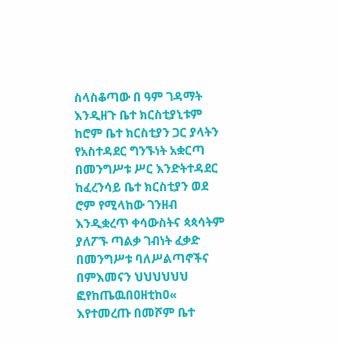ስላስቆጣው በ ዓም ገዳማት እንዲዘጉ ቤተ ክርስቲያኒቱም ከሮም ቤተ ክርስቲያን ጋር ያላትን የአስተዳደር ግንኙነት አቋርጣ በመንግሥቱ ሥር እንድትተዳደር ከፈረንሳይ ቤተ ክርስቲያን ወደ ሮም የሚላከው ገንዘብ እንዲቋረጥ ቀሳውስትና ጳጳሳትም ያለፖኙ ጣልቃ ገብነት ፈቃድ በመንግሥቱ ባለሥልጣኖችና በምእመናን ህህህህህህ ፎየከጤዉበዐዘቲከዐ« እየተመረጡ በመሾም ቤተ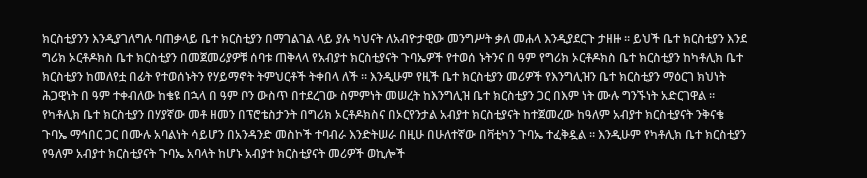ክርስቲያንን እንዲያገለግሉ ባጠቃላይ ቤተ ክርስቲያን በማገልገል ላይ ያሉ ካህናት ለአብዮታዊው መንግሥት ቃለ መሐላ እንዲያደርጉ ታዘዙ ። ይህች ቤተ ክርስቲያን እንደ ግሪክ ኦርቶዶክስ ቤተ ክርስቲያን በመጀመሪያዎቹ ሰባቱ ጠቅላላ የአብያተ ክርስቲያናት ጉባኤዎች የተወሰ ኑትንና በ ዓም የግሪክ ኦርቶዶክስ ቤተ ክርስቲያን ከካቶሊክ ቤተ ክርስቲያን ከመለየቷ በፊት የተወሰኑትን የሃይማኖት ትምህርቶች ትቀበላ ለች ። እንዲሁም የዚች ቤተ ክርስቲያን መሪዎች የእንግሊዝን ቤተ ክርስቲያን ማዕርገ ክህነት ሕጋዊነት በ ዓም ተቀብለው ከቄዩ በኋላ በ ዓም ቦን ውስጥ በተደረገው ስምምነት መሠረት ከእንግሊዝ ቤተ ክርስቲያን ጋር በእም ነት ሙሉ ግንኙነት አድርገዋል ። የካቶሊክ ቤተ ክርስቲያን በሃያኛው መቶ ዘመን በፕሮቴስታንት በግሪክ ኦርቶዶክስና በኦርየንታል አብያተ ክርስቲያናት ከተጀመረው ከዓለም አብያተ ክርስቲያናት ንቅናቄ ጉባኤ ማኅበር ጋር በሙሉ አባልነት ሳይሆን በአንዳንድ መስኮች ተባብራ እንድትሠራ በዚሁ በሁለተኛው በቫቲካን ጉባኤ ተፈቅዷል ። እንዲሁም የካቶሊክ ቤተ ክርስቲያን የዓለም አብያተ ክርስቲያናት ጉባኤ አባላት ከሆኑ አብያተ ክርስቲያናት መሪዎች ወኪሎች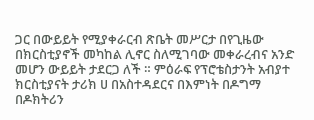ጋር በውይይት የሚያቀራርብ ጽቤት መሥርታ በየጊዜው በክርስቲያኖች መካከል ሊኖር ስለሚገባው መቀራረብና አንድ መሆን ውይይት ታደርጋ ለች ። ምዕራፍ የፕሮቴስታንት አብያተ ክርስቲያናት ታሪክ ሀ በአስተዳደርና በእምነት በዶግማ በዶክትሪን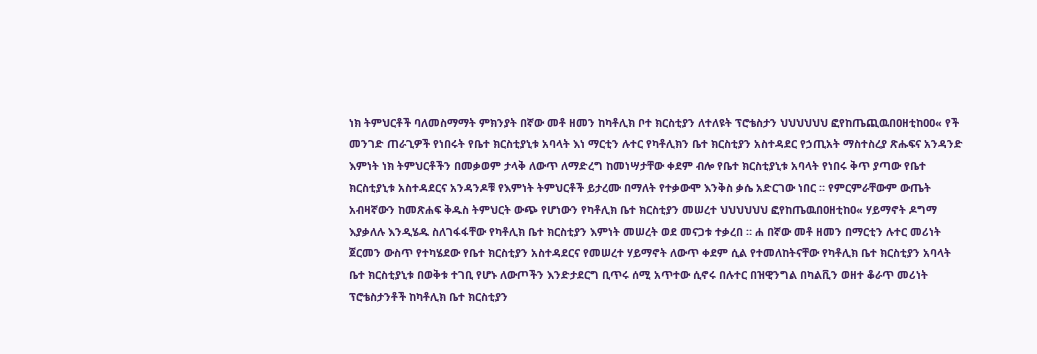ነክ ትምህርቶች ባለመስማማት ምክንያት በኛው መቶ ዘመን ከካቶሊክ ቦተ ክርስቲያን ለተለዩት ፕሮቴስታን ህህህህህህ ፎየከጤጪዉበዐዘቲከዐዐ« የች መንገድ ጠራጊዎች የነበሩት የቤተ ክርስቲያኒቱ አባላት እነ ማርቲን ሉተር የካቶሊክን ቤተ ክርስቲያን አስተዳደር የኃጢአት ማስተስረያ ጽሑፍና አንዳንድ እምነት ነክ ትምህርቶችን በመቃወም ታላቅ ለውጥ ለማድረግ ከመነሣታቸው ቀደም ብሎ የቤተ ክርስቲያኒቱ አባላት የነበሩ ቅጥ ያጣው የቤተ ክርስቲያኒቱ አስተዳደርና አንዳንዶቹ የእምነት ትምህርቶች ይታረሙ በማለት የተቃውሞ እንቅስ ቃሴ አድርገው ነበር ። የምርምራቸውም ውጤት አብዛኛውን ከመጽሐፍ ቅዱስ ትምህርት ውጭ የሆነውን የካቶሊክ ቤተ ክርስቲያን መሠረተ ህህህህህህ ፎየከጤዉበዐዘቲከዐ« ሃይማኖት ዶግማ እያቃለሉ እንዲሄዱ ስለገፋፋቸው የካቶሊክ ቤተ ክርስቲያን እምነት መሠረት ወደ መናጋቱ ተቃረበ ። ሐ በኛው መቶ ዘመን በማርቲን ሉተር መሪነት ጀርመን ውስጥ የተካሄደው የቤተ ክርስቲያን አስተዳደርና የመሠረተ ሃይማኖት ለውጥ ቀደም ሲል የተመለከትናቸው የካቶሊክ ቤተ ክርስቲያን አባላት ቤተ ክርስቲያኒቱ በወቅቱ ተገቢ የሆኑ ለውጦችን እንድታደርግ ቢጥሩ ሰሚ አጥተው ሲኖሩ በሉተር በዝዊንግል በካልቪን ወዘተ ቆራጥ መሪነት ፕሮቴስታንቶች ከካቶሊክ ቤተ ክርስቲያን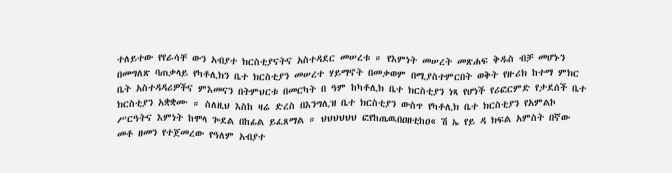ተለይተው የየራሳቸ ውን አብያተ ክርስቲያናትና አስተዳደር መሠረቱ ። የእምነት መሠረት መጽሐፍ ቅዱስ ብቻ መሆኑን በመግለጽ ባጠቃላይ የካቶሊክን ቤተ ክርስቲያን መሠረተ ሃይማኖት በመቃወም በሚያስተምርበት ወቅት የዙሪክ ከተማ ምክር ቤት አስተዳዳሪዎችና ምእመናን በትምህርቱ በመርካት በ ዓም ከካቶሊክ ቤተ ክርስቲያን ነጻ የሆነች የሪፎርምድ የታደሰች ቤተ ክርስቲያን አቋቋሙ ። ስለዚህ እስከ ዛሬ ድረስ በእንግሊዝ ቤተ ክርስቲያን ውስጥ የካቶሊክ ቤተ ክርስቲያን የአምልኮ ሥርዓትና እምነት ከሞላ ጐደል በከፊል ይፈጸማል ። ህህህህህህ ፎየከጤዉበዐዘቲከዐ« ሽ ኤ የይ ዳ ክፍል አምስት በኛው መቶ ዘመን የተጀመረው የዓለም አብያተ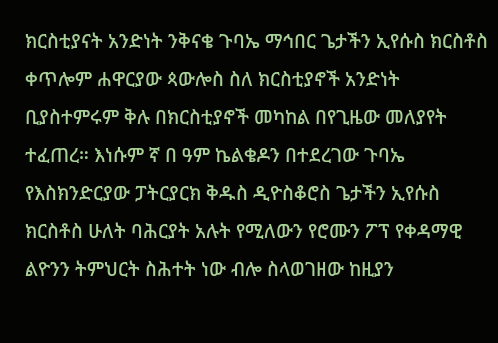ክርስቲያናት አንድነት ንቅናቄ ጉባኤ ማኅበር ጌታችን ኢየሱስ ክርስቶስ ቀጥሎም ሐዋርያው ጳውሎስ ስለ ክርስቲያኖች አንድነት ቢያስተምሩም ቅሉ በክርስቲያኖች መካከል በየጊዜው መለያየት ተፈጠረ። እነሱም ኛ በ ዓም ኬልቄዶን በተደረገው ጉባኤ የእስክንድርያው ፓትርያርክ ቅዱስ ዲዮስቆሮስ ጌታችን ኢየሱስ ክርስቶስ ሁለት ባሕርያት አሉት የሚለውን የሮሙን ፖፕ የቀዳማዊ ልዮንን ትምህርት ስሕተት ነው ብሎ ስላወገዘው ከዚያን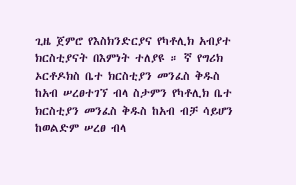ጊዜ ጀምሮ የእስክንድርያና የካቶሊክ አብያተ ክርስቲያናት በእምነት ተለያዩ ። ኛ የግሪክ ኦርቶዶክስ ቤተ ክርስቲያን መንፈስ ቅዱስ ከአብ ሠረፀተገኘ ብላ ስታምን የካቶሊክ ቤተ ክርስቲያን መንፈስ ቅዱስ ከአብ ብቻ ሳይሆን ከወልድም ሠረፀ ብላ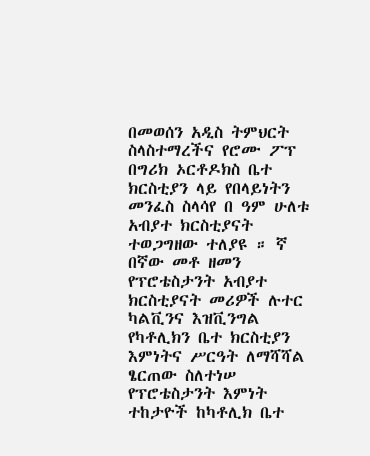በመወሰን አዲስ ትምህርት ስላስተማረችና የሮሙ ፖፕ በግሪክ ኦርቶዶክስ ቤተ ክርስቲያን ላይ የበላይነትን መንፈስ ስላሳየ በ ዓም ሁለቱ አብያተ ክርስቲያናት ተወጋግዘው ተለያዩ ። ኛ በኛው መቶ ዘመን የፕሮቴስታንት አብያተ ክርስቲያናት መሪዎች ሉተር ካልቪንና እዝቪንግል የካቶሊክን ቤተ ክርስቲያን እምነትና ሥርዓት ለማሻሻል ፄርጠው ስለተነሠ የፕሮቴስታንት እምነት ተከታዮች ከካቶሊክ ቤተ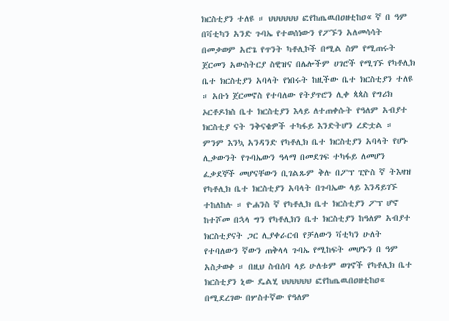ክርስቲያን ተለዩ ። ህህህህህህ ፎየከጤዉበዐዘቲከዐ« ኛ በ ዓም በቫቲካን አንድ ጉባኤ የተወሰነውን የፖኙን አለመሳሳት በመቃወም አሮጌ የጥንት ካቶሊኮች በሚል ስም የሚጠሩት ጀርመን አውስትርያ ስዊዝና በሌሎችም ሀገሮች የሚገኙ የካቶሊክ ቤተ ክርስቲያን አባላት የነበሩት ከዚችው ቤተ ክርስቲያን ተለዩ ። አቡነ ጀርመኖስ የተባለው የትያጥሮን ሊቀ ጳጳስ የግሪክ ኦርቶዶክስ ቤተ ክርስቲያን እላይ ለተጠቀሱት የዓለም አብያተ ክርስቲያ ናት ንቅናቄዎች ተካፋይ እንድትሆን ረድቷል ። ምንም እንኳ አንዳንድ የካቶሊክ ቤተ ክርስቲያን አባላት የሆኑ ሊቃውንት የጉባኤውን ዓላማ በመደገፍ ተካፋይ ለመሆን ፈቃደኞች መሆናቸውን ቢገልጹም ቅሉ በፖፕ ፒዮስ ኛ ትእዛዝ የካቶሊክ ቤተ ክርስቲያን አባላት በጉባኤው ላይ እንዳይገኙ ተከለከሉ ። ዮሐንስ ኛ የካቶሊክ ቤተ ክርስቲያን ፖፕ ሆኖ ከተሾመ በኋላ ግን የካቶሊክን ቤተ ክርስቲያን ከዓለም አብያተ ክርስቲያናት ጋር ሊያቀራርብ የቻለውን ቫቲካን ሁለት የተባለውን ኛውን ጠቅላላ ጉባኤ የሚከፍት መሆኑን በ ዓም አስታወቀ ። በዚህ ስብሰባ ላይ ሁለቱም ወገኖች የካቶሊክ ቤተ ክርስቲያን ኒው ዴልሂ ህህህህህህ ፎየከጤዉበዐዘቲከዐ« በሚደረገው በሦስተኛው የዓለም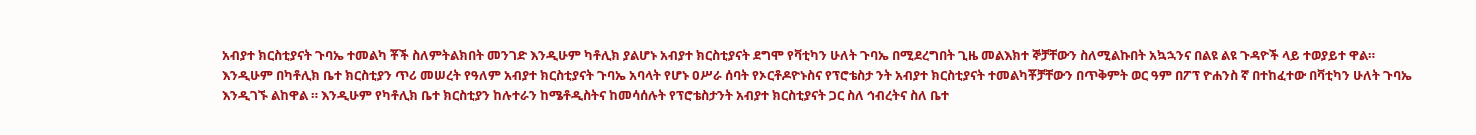አብያተ ክርስቲያናት ጉባኤ ተመልካ ቾች ስለምትልክበት መንገድ እንዲሁም ካቶሊክ ያልሆኑ አብያተ ክርስቲያናት ደግሞ የቫቲካን ሁለት ጉባኤ በሚደረግበት ጊዜ መልእክተ ኞቻቸውን ስለሚልኩበት አኳኋንና በልዩ ልዩ ጉዳዮች ላይ ተወያይተ ዋል። እንዲሁም በካቶሊክ ቤተ ክርስቲያን ጥሪ መሠረት የዓለም አብያተ ክርስቲያናት ጉባኤ አባላት የሆኑ ዐሥራ ሰባት የኦርቶዶዮኑስና የፕሮቴስታ ንት አብያተ ክርስቲያናት ተመልካቾቻቸውን በጥቅምት ወር ዓም በፖፕ ዮሐንስ ኛ በተከፈተው በቫቲካን ሁለት ጉባኤ እንዲገኙ ልከዋል ። እንዲሁም የካቶሊክ ቤተ ክርስቲያን ከሉተራን ከሜቶዲስትና ከመሳሰሉት የፕሮቴስታንት አብያተ ክርስቲያናት ጋር ስለ ኅብረትና ስለ ቤተ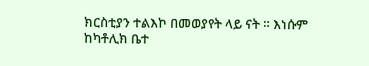ክርስቲያን ተልእኮ በመወያየት ላይ ናት ። እነሱም ከካቶሊክ ቤተ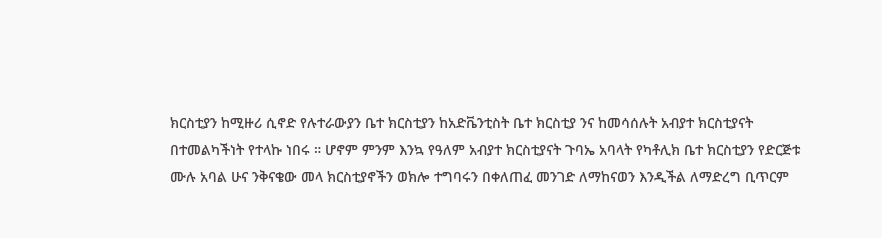ክርስቲያን ከሚዙሪ ሲኖድ የሉተራውያን ቤተ ክርስቲያን ከአድቬንቲስት ቤተ ክርስቲያ ንና ከመሳሰሉት አብያተ ክርስቲያናት በተመልካችነት የተላኩ ነበሩ ። ሆኖም ምንም እንኳ የዓለም አብያተ ክርስቲያናት ጉባኤ አባላት የካቶሊክ ቤተ ክርስቲያን የድርጅቱ ሙሉ አባል ሁና ንቅናቄው መላ ክርስቲያኖችን ወክሎ ተግባሩን በቀለጠፈ መንገድ ለማከናወን እንዲችል ለማድረግ ቢጥርም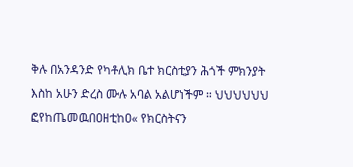ቅሉ በአንዳንድ የካቶሊክ ቤተ ክርስቲያን ሕጎች ምክንያት እስከ አሁን ድረስ ሙሉ አባል አልሆነችም ። ህህህህህህ ፎየከጤመዉበዐዘቲከዐ« የክርስትናን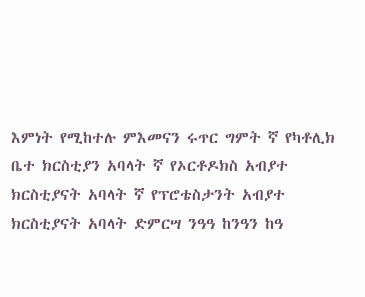እምነት የሚከተሉ ምእመናን ሩጥር ግምት ኛ የካቶሊክ ቤተ ክርስቲያን አባላት ኛ የኦርቶዶክስ አብያተ ክርስቲያናት አባላት ኛ የፕሮቴስታንት አብያተ ክርስቲያናት አባላት ድምርሣ ንዓዓ ከንዓን ከዓ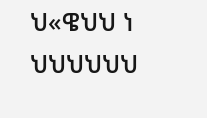ህ«ዌህህ ነ ህህህህህህ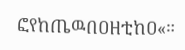ፎየከጤዉበዐዘቲከዐ«።